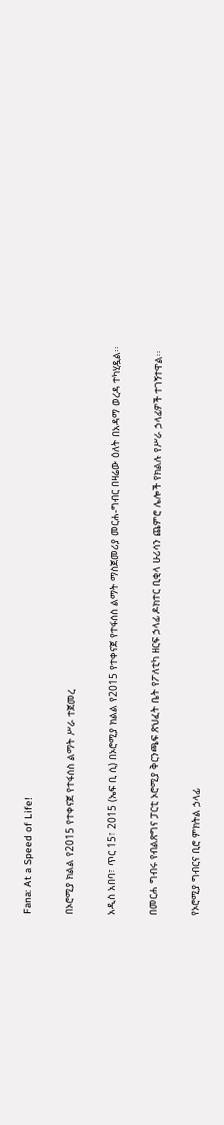Fana: At a Speed of Life!

በኦሮሚያ ክልል የ2015 የተቀናጀ የተፋሰስ ልማት ሥራ ተጀመረ

አዲስ አበባ፣ ጥር 15፣ 2015 (ኤፍ ቢ ሲ) በኦሮሚያ ክልል የ2015 የተቀናጀ የተፋሰስ ልማት ማስጀመሪያ መርሐ-ግብር በዛሬው ዕለት በአዳማ ወረዳ ተካሂዷል፡፡

በመርሐ ግብሩ የብልጽግና ፓርቲ ኦሮሚያ ቅርንጫፍ ጽህፈት ቤት የፖለቲካ ዘርፍ ኃላፊ ዶክተር ቢቂላ ሁሪሳን ጨምሮ ሌሎች የክልሉ የሥራ ኃላፊዎች ተገኝተዋል፡፡

የኦሮሚያ ግብርና ቢሮ ምክትል ኃላፊ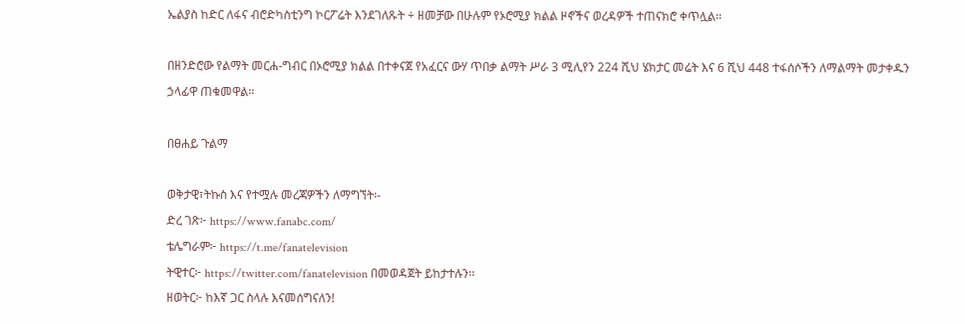ኤልያስ ከድር ለፋና ብሮድካስቲንግ ኮርፖሬት እንደገለጹት ÷ ዘመቻው በሁሉም የኦሮሚያ ክልል ዞኖችና ወረዳዎች ተጠናክሮ ቀጥሏል፡፡

በዘንድሮው የልማት መርሐ-ግብር በኦሮሚያ ክልል በተቀናጀ የአፈርና ውሃ ጥበቃ ልማት ሥራ 3 ሚሊየን 224 ሺህ ሄክታር መሬት እና 6 ሺህ 448 ተፋሰሶችን ለማልማት መታቀዱን ኃላፊዋ ጠቁመዋል፡፡

በፀሐይ ጉልማ

ወቅታዊ፣ትኩስ እና የተሟሉ መረጃዎችን ለማግኘት፡-
ድረ ገጽ፦ https://www.fanabc.com/
ቴሌግራም፦ https://t.me/fanatelevision
ትዊተር፦ https://twitter.com/fanatelevision በመወዳጀት ይከታተሉን፡፡
ዘወትር፦ ከእኛ ጋር ስላሉ እናመሰግናለን!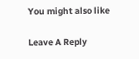You might also like

Leave A Reply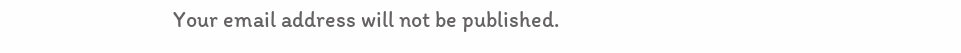Your email address will not be published.